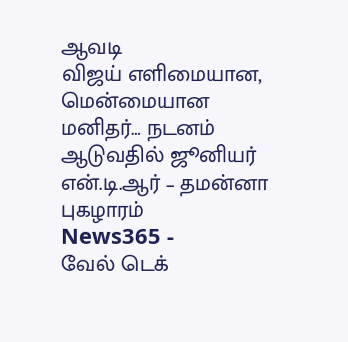ஆவடி
விஜய் எளிமையான, மென்மையான மனிதர்… நடனம் ஆடுவதில் ஜூனியர் என்.டி.ஆர் – தமன்னா புகழாரம்
News365 -
வேல் டெக்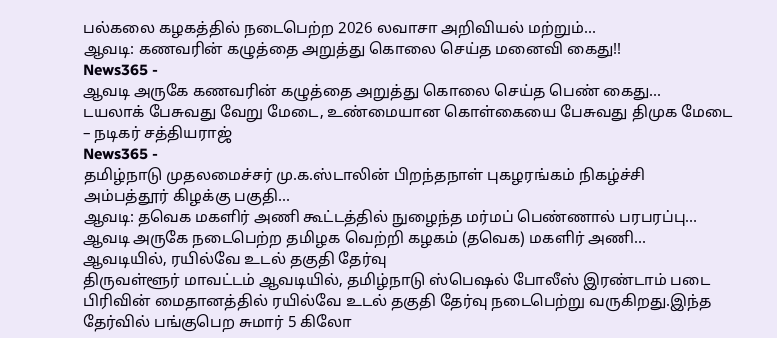பல்கலை கழகத்தில் நடைபெற்ற 2026 லவாசா அறிவியல் மற்றும்...
ஆவடி: கணவரின் கழுத்தை அறுத்து கொலை செய்த மனைவி கைது!!
News365 -
ஆவடி அருகே கணவரின் கழுத்தை அறுத்து கொலை செய்த பெண் கைது...
டயலாக் பேசுவது வேறு மேடை, உண்மையான கொள்கையை பேசுவது திமுக மேடை – நடிகர் சத்தியராஜ்
News365 -
தமிழ்நாடு முதலமைச்சர் மு.க.ஸ்டாலின் பிறந்தநாள் புகழரங்கம் நிகழ்ச்சி அம்பத்தூர் கிழக்கு பகுதி...
ஆவடி: தவெக மகளிர் அணி கூட்டத்தில் நுழைந்த மர்மப் பெண்ணால் பரபரப்பு…
ஆவடி அருகே நடைபெற்ற தமிழக வெற்றி கழகம் (தவெக) மகளிர் அணி...
ஆவடியில், ரயில்வே உடல் தகுதி தேர்வு
திருவள்ளூர் மாவட்டம் ஆவடியில், தமிழ்நாடு ஸ்பெஷல் போலீஸ் இரண்டாம் படை பிரிவின் மைதானத்தில் ரயில்வே உடல் தகுதி தேர்வு நடைபெற்று வருகிறது.இந்த தேர்வில் பங்குபெற சுமார் 5 கிலோ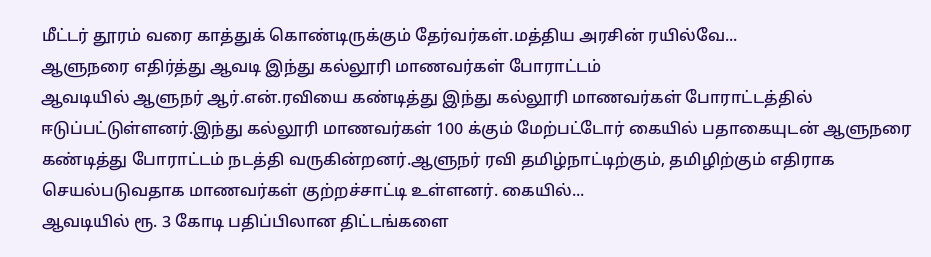மீட்டர் தூரம் வரை காத்துக் கொண்டிருக்கும் தேர்வர்கள்.மத்திய அரசின் ரயில்வே...
ஆளுநரை எதிர்த்து ஆவடி இந்து கல்லூரி மாணவர்கள் போராட்டம்
ஆவடியில் ஆளுநர் ஆர்.என்.ரவியை கண்டித்து இந்து கல்லூரி மாணவர்கள் போராட்டத்தில் ஈடுப்பட்டுள்ளனர்.இந்து கல்லூரி மாணவர்கள் 100 க்கும் மேற்பட்டோர் கையில் பதாகையுடன் ஆளுநரை கண்டித்து போராட்டம் நடத்தி வருகின்றனர்.ஆளுநர் ரவி தமிழ்நாட்டிற்கும், தமிழிற்கும் எதிராக செயல்படுவதாக மாணவர்கள் குற்றச்சாட்டி உள்ளனர். கையில்...
ஆவடியில் ரூ. 3 கோடி பதிப்பிலான திட்டங்களை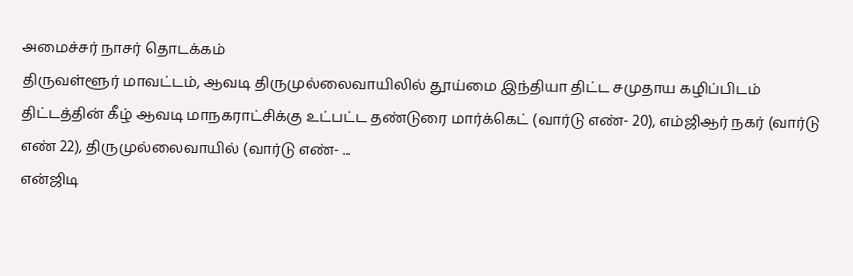அமைச்சர் நாசர் தொடக்கம்
திருவள்ளூர் மாவட்டம், ஆவடி திருமுல்லைவாயிலில் தூய்மை இந்தியா திட்ட சமுதாய கழிப்பிடம் திட்டத்தின் கீழ் ஆவடி மாநகராட்சிக்கு உட்பட்ட தண்டுரை மார்க்கெட் (வார்டு எண்- 20), எம்ஜிஆர் நகர் (வார்டு எண் 22), திருமுல்லைவாயில் (வார்டு எண்- ...
என்ஜிடி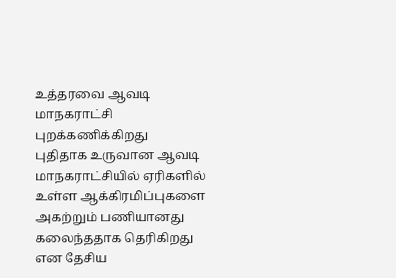உத்தரவை ஆவடி மாநகராட்சி புறக்கணிக்கிறது
புதிதாக உருவான ஆவடி மாநகராட்சியில் ஏரிகளில் உள்ள ஆக்கிரமிப்புகளை அகற்றும் பணியானது கலைந்ததாக தெரிகிறது என தேசிய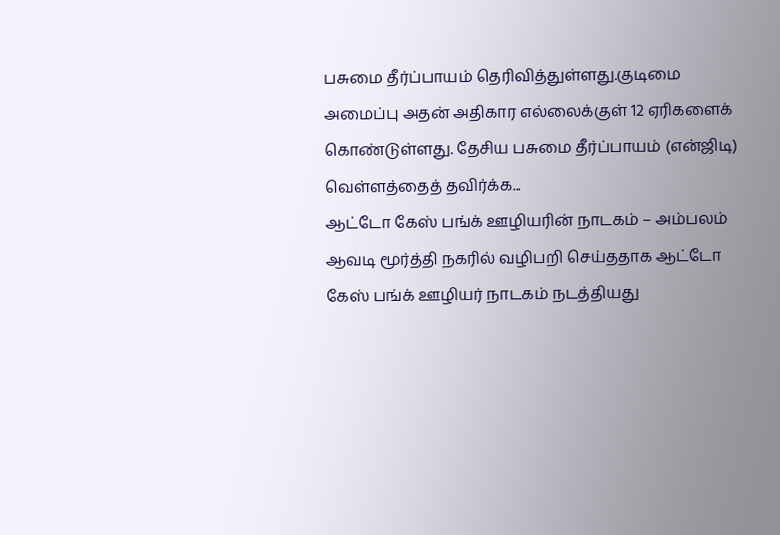பசுமை தீர்ப்பாயம் தெரிவித்துள்ளது.குடிமை அமைப்பு அதன் அதிகார எல்லைக்குள் 12 ஏரிகளைக் கொண்டுள்ளது. தேசிய பசுமை தீர்ப்பாயம் (என்ஜிடி) வெள்ளத்தைத் தவிர்க்க...
ஆட்டோ கேஸ் பங்க் ஊழியரின் நாடகம் – அம்பலம்
ஆவடி மூர்த்தி நகரில் வழிபறி செய்ததாக ஆட்டோ கேஸ் பங்க் ஊழியர் நாடகம் நடத்தியது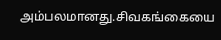அம்பலமானது.சிவகங்கையை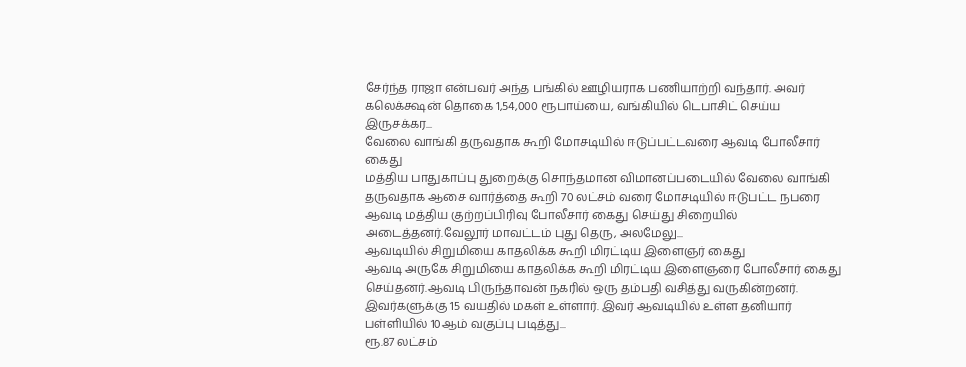சேர்ந்த ராஜா என்பவர் அந்த பங்கில் ஊழியராக பணியாற்றி வந்தார். அவர் கலெக்க்ஷன் தொகை 1,54,000 ரூபாய்யை, வங்கியில் டெபாசிட் செய்ய இருசக்கர...
வேலை வாங்கி தருவதாக கூறி மோசடியில் ஈடுப்பட்டவரை ஆவடி போலீசார் கைது
மத்திய பாதுகாப்பு துறைக்கு சொந்தமான விமானப்படையில் வேலை வாங்கி தருவதாக ஆசை வார்த்தை கூறி 70 லட்சம் வரை மோசடியில் ஈடுபட்ட நபரை ஆவடி மத்திய குற்றப்பிரிவு போலீசார் கைது செய்து சிறையில் அடைத்தனர்.வேலூர் மாவட்டம் புது தெரு, அலமேலு...
ஆவடியில் சிறுமியை காதலிக்க கூறி மிரட்டிய இளைஞர் கைது
ஆவடி அருகே சிறுமியை காதலிக்க கூறி மிரட்டிய இளைஞரை போலீசார் கைது செய்தனர்.ஆவடி பிருந்தாவன் நகரில் ஒரு தம்பதி வசித்து வருகின்றனர். இவர்களுக்கு 15 வயதில் மகள் உள்ளார். இவர் ஆவடியில் உள்ள தனியார் பள்ளியில் 10ஆம் வகுப்பு படித்து...
ரூ.87 லட்சம்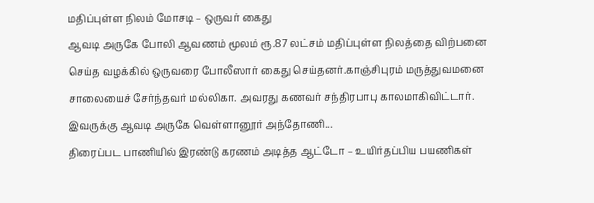மதிப்புள்ள நிலம் மோசடி – ஒருவர் கைது
ஆவடி அருகே போலி ஆவணம் மூலம் ரூ.87 லட்சம் மதிப்புள்ள நிலத்தை விற்பனை செய்த வழக்கில் ஒருவரை போலீஸார் கைது செய்தனர்.காஞ்சிபுரம் மருத்துவமனை சாலையைச் சேர்ந்தவர் மல்லிகா. அவரது கணவர் சந்திரபாபு காலமாகிவிட்டார். இவருக்கு ஆவடி அருகே வெள்ளானூர் அந்தோணி...
திரைப்பட பாணியில் இரண்டு கரணம் அடித்த ஆட்டோ – உயிர்தப்பிய பயணிகள்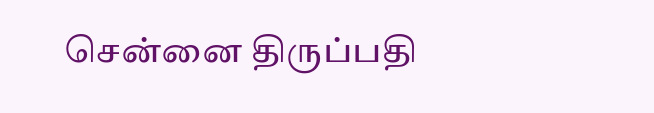சென்னை திருப்பதி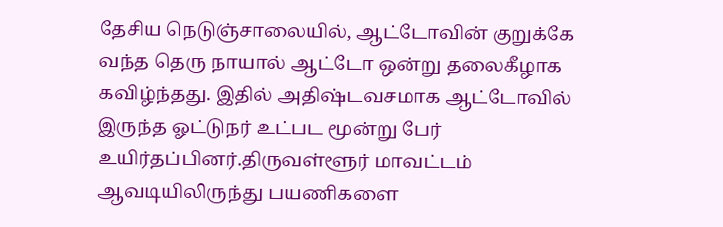தேசிய நெடுஞ்சாலையில், ஆட்டோவின் குறுக்கே வந்த தெரு நாயால் ஆட்டோ ஒன்று தலைகீழாக கவிழ்ந்தது. இதில் அதிஷ்டவசமாக ஆட்டோவில் இருந்த ஓட்டுநர் உட்பட மூன்று பேர் உயிர்தப்பினர்.திருவள்ளூர் மாவட்டம் ஆவடியிலிருந்து பயணிகளை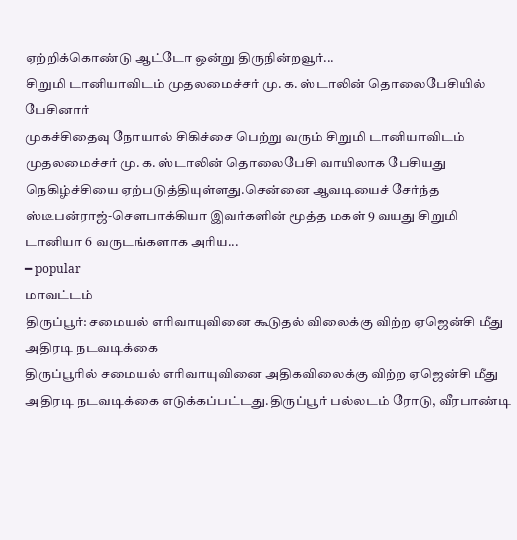ஏற்றிக்கொண்டு ஆட்டோ ஒன்று திருநின்றவூர்...
சிறுமி டானியாவிடம் முதலமைச்சர் மு. க. ஸ்டாலின் தொலைபேசியில் பேசினார்
முகச்சிதைவு நோயால் சிகிச்சை பெற்று வரும் சிறுமி டானியாவிடம் முதலமைச்சர் மு. க. ஸ்டாலின் தொலைபேசி வாயிலாக பேசியது நெகிழ்ச்சியை ஏற்படுத்தியுள்ளது.சென்னை ஆவடியைச் சேர்ந்த ஸ்டீபன்ராஜ்-சௌபாக்கியா இவர்களின் மூத்த மகள் 9 வயது சிறுமி டானியா 6 வருடங்களாக அரிய...
━ popular
மாவட்டம்
திருப்பூர்: சமையல் எரிவாயுவினை கூடுதல் விலைக்கு விற்ற ஏஜென்சி மீது அதிரடி நடவடிக்கை
திருப்பூரில் சமையல் எரிவாயுவினை அதிகவிலைக்கு விற்ற ஏஜென்சி மீது அதிரடி நடவடிக்கை எடுக்கப்பட்டது.திருப்பூர் பல்லடம் ரோடு, வீரபாண்டி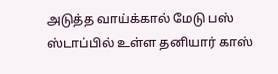அடுத்த வாய்க்கால் மேடு பஸ் ஸ்டாப்பில் உள்ள தனியார் காஸ்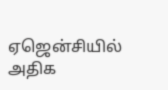ஏஜென்சியில் அதிக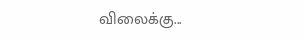விலைக்கு...